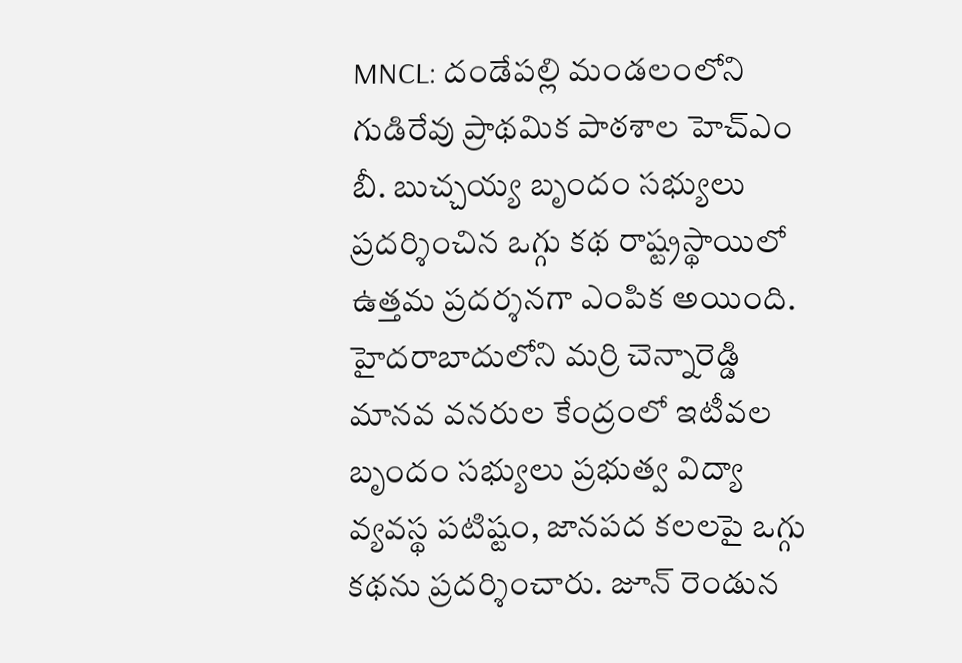MNCL: దండేపల్లి మండలంలోని గుడిరేవు ప్రాథమిక పాఠశాల హెచ్ఎం బీ. బుచ్చయ్య బృందం సభ్యులు ప్రదర్శించిన ఒగ్గు కథ రాష్ట్రస్థాయిలో ఉత్తమ ప్రదర్శనగా ఎంపిక అయింది. హైదరాబాదులోని మర్రి చెన్నారెడ్డి మానవ వనరుల కేంద్రంలో ఇటీవల బృందం సభ్యులు ప్రభుత్వ విద్యా వ్యవస్థ పటిష్టం, జానపద కలలపై ఒగ్గు కథను ప్రదర్శించారు. జూన్ రెండున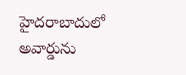హైదరాబాదులో అవార్డును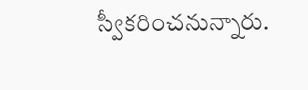స్వీకరించనున్నారు.